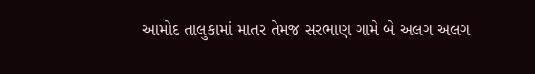આમોદ તાલુકામાં માતર તેમજ સરભાણ ગામે બે અલગ અલગ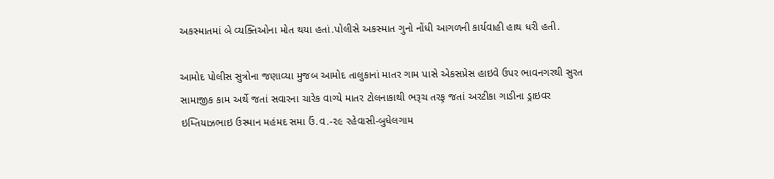અકસ્માતમાં બે વ્યક્તિઓના મોત થયા હતાં.પોલીસે અકસ્માત ગુનો નોંધી આગળની કાર્યવાહી હાથ ધરી હતી.

આમોદ પોલીસ સુત્રોના જણાવ્યા મુજબ આમોદ તાલુકાનાં માતર ગામ પાસે એકસપ્રેસ હાઇવે ઉપર ભાવનગરથી સુરત સામાજીક કામ અર્થે જતાં સવારના ચારેક વાગ્યે માતર ટોલનાકાથી ભરૂચ તરફ઼ જતાં અરટીકા ગાડીના ડ્રાઇવર ઇમ્તિયાઝભાઇ ઉસ્માન મહંમદ સમા ઉં.વ.-૨૯ રહેવાસી-બુધેલગામ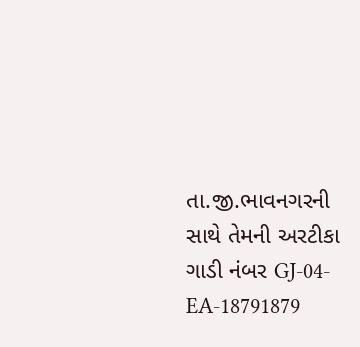તા.જી.ભાવનગરની સાથે તેમની અરટીકા ગાડી નંબર GJ-04-EA-18791879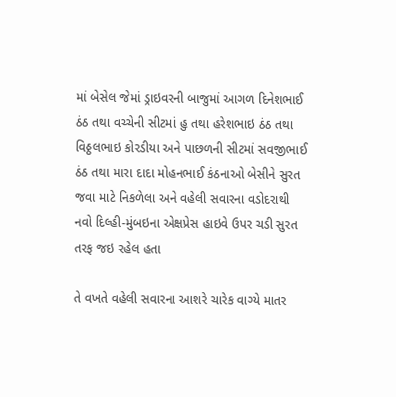માં બેસેલ જેમાં ડ્રાઇવરની બાજુમાં આગળ દિનેશભાઈ ઠંઠ તથા વચ્ચેની સીટમાં હુ તથા હરેશભાઇ ઠંઠ તથા વિઠ્ઠલભાઇ કોરડીયા અને પાછળની સીટમાં સવજીભાઈ ઠંઠ તથા મારા દાદા મોહનભાઈ કંઠનાઓ બેસીને સુરત જવા માટે નિકળેલા અને વહેલી સવારના વડોદરાથી નવો દિલ્હી-મુંબઇના એક્ષપ્રેસ હાઇવે ઉપર ચડી સુરત તરફ જઇ રહેલ હતા

તે વખતે વહેલી સવારના આશરે ચારેક વાગ્યે માતર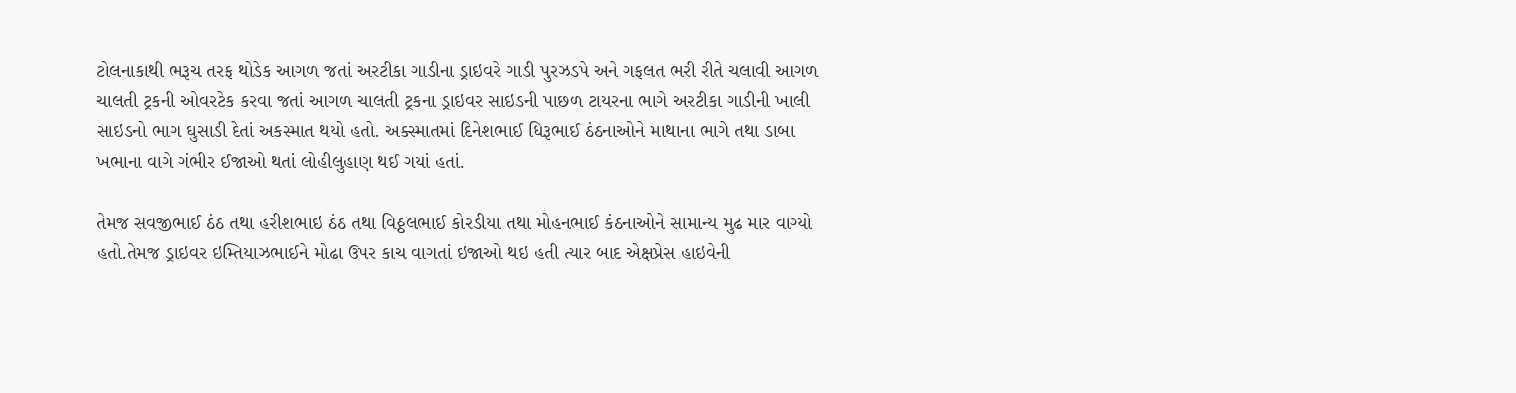ટોલનાકાથી ભરૂચ તરફ થોડેક આગળ જતાં અરટીકા ગાડીના ડ્રાઇવરે ગાડી પુરઝડપે અને ગફલત ભરી રીતે ચલાવી આગળ ચાલતી ટ્રકની ઓવરટેક કરવા જતાં આગળ ચાલતી ટ્રકના ડ્રાઇવર સાઇડની પાછળ ટાયરના ભાગે અરટીકા ગાડીની ખાલી સાઇડનો ભાગ ઘુસાડી દેતાં અકસ્માત થયો હતો. અક્સ્માતમાં દિનેશભાઈ ધિરૂભાઈ ઠંઠનાઓને માથાના ભાગે તથા ડાબા ખભાના વાગે ગંભીર ઈજાઓ થતાં લોહીલુહાણ થઈ ગયાં હતાં.

તેમજ સવજીભાઈ ઠંઠ તથા હરીશભાઇ ઠંઠ તથા વિઠ્ઠલભાઈ કોરડીયા તથા મોહનભાઈ કંઠનાઓને સામાન્ય મુઢ માર વાગ્યો હતો.તેમજ ડ્રાઇવર ઇમ્તિયાઝભાઈને મોઢા ઉપર કાચ વાગતાં ઇજાઓ થઇ હતી ત્યાર બાદ એક્ષપ્રેસ હાઇવેની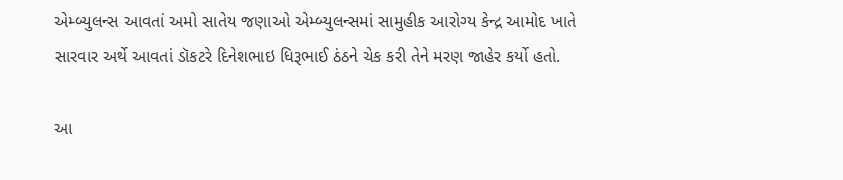એમ્બ્યુલન્સ આવતાં અમો સાતેય જણાઓ એમ્બ્યુલન્સમાં સામુહીક આરોગ્ય કેન્દ્ર આમોદ ખાતે સારવાર અર્થે આવતાં ડૉકટરે દિનેશભાઇ ધિરૂભાઈ ઠંઠને ચેક કરી તેને મરણ જાહેર કર્યો હતો.

આ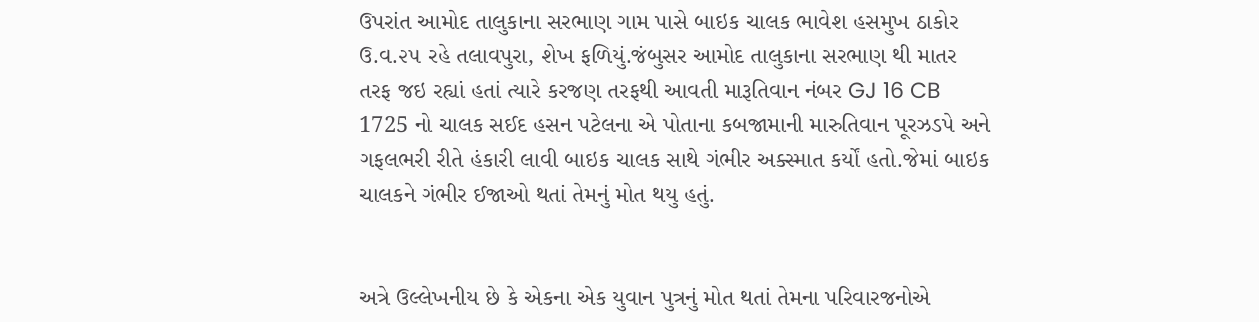ઉપરાંત આમોદ તાલુકાના સરભાણ ગામ પાસે બાઇક ચાલક ભાવેશ હસમુખ ઠાકોર ઉ.વ.૨૫ રહે તલાવપુરા, શેખ ફળિયું.જંબુસર આમોદ તાલુકાના સરભાણ થી માતર તરફ જઇ રહ્યાં હતાં ત્યારે કરજણ તરફથી આવતી મારૂતિવાન નંબર GJ 16 CB 1725 નો ચાલક સઈદ હસન પટેલના એ પોતાના કબજામાની મારુતિવાન પૂરઝડપે અને ગફલભરી રીતે હંકારી લાવી બાઇક ચાલક સાથે ગંભીર અક્સ્માત કર્યોં હતો.જેમાં બાઇક ચાલકને ગંભીર ઈજાઓ થતાં તેમનું મોત થયુ હતું.


અત્રે ઉલ્લેખનીય છે કે એકના એક યુવાન પુત્રનું મોત થતાં તેમના પરિવારજનોએ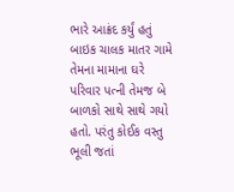ભારે આક્રંદ કર્યું હતું બાઇક ચાલક માતર ગામે તેમના મામાના ઘરે પરિવાર પત્ની તેમજ બે બાળકો સાથે સાથે ગયો હતો. પરંતુ કોઈક વસ્તુ ભૂલી જતાં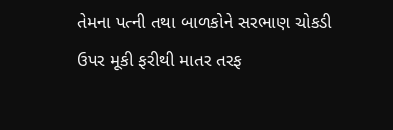તેમના પત્ની તથા બાળકોને સરભાણ ચોકડી ઉપર મૂકી ફરીથી માતર તરફ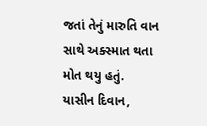જતાં તેનું મારુતિ વાન સાથે અક્સ્માત થતા મોત થયુ હતું.
યાસીન દિવાન,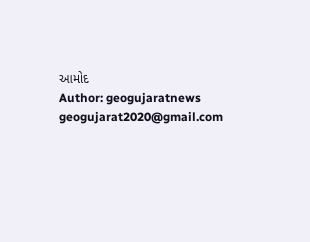આમોદ
Author: geogujaratnews
geogujarat2020@gmail.com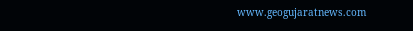www.geogujaratnews.com